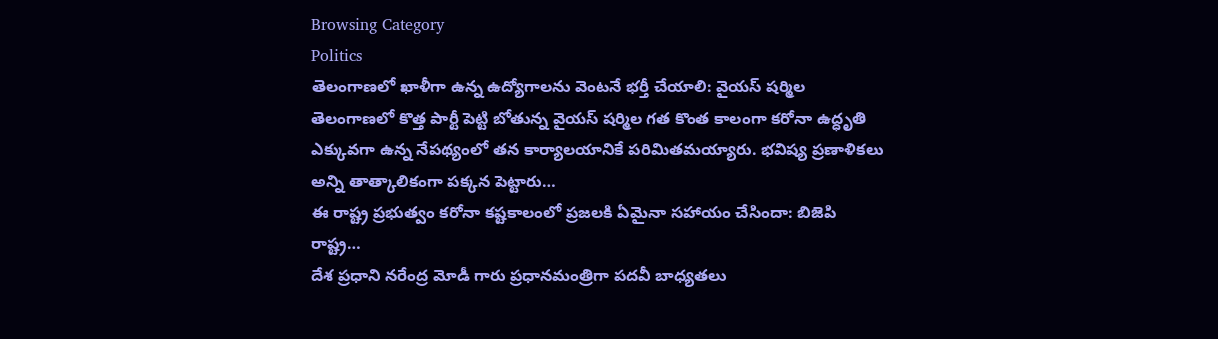Browsing Category
Politics
తెలంగాణలో ఖాళీగా ఉన్న ఉద్యోగాలను వెంటనే భర్తీ చేయాలి: వైయస్ షర్మిల
తెలంగాణలో కొత్త పార్టీ పెట్టి బోతున్న వైయస్ షర్మిల గత కొంత కాలంగా కరోనా ఉద్ధృతి ఎక్కువగా ఉన్న నేపథ్యంలో తన కార్యాలయానికే పరిమితమయ్యారు. భవిష్య ప్రణాళికలు అన్ని తాత్కాలికంగా పక్కన పెట్టారు…
ఈ రాష్ట్ర ప్రభుత్వం కరోనా కష్టకాలంలో ప్రజలకి ఏమైనా సహాయం చేసిందా: బిజెపి రాష్ట్ర…
దేశ ప్రధాని నరేంద్ర మోడీ గారు ప్రధానమంత్రిగా పదవీ బాధ్యతలు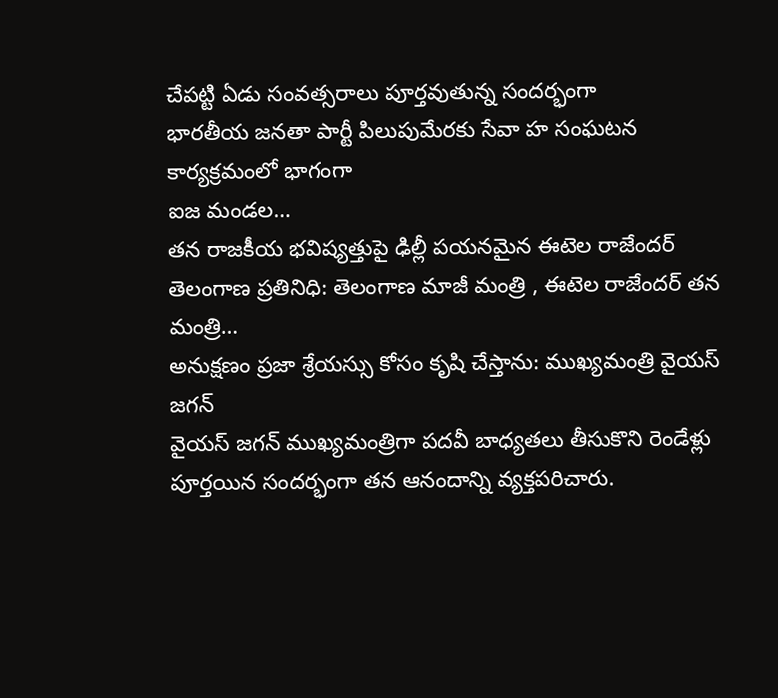చేపట్టి ఏడు సంవత్సరాలు పూర్తవుతున్న సందర్భంగా
భారతీయ జనతా పార్టీ పిలుపుమేరకు సేవా హ సంఘటన కార్యక్రమంలో భాగంగా
ఐజ మండల…
తన రాజకీయ భవిష్యత్తుపై ఢిల్లీ పయనమైన ఈటెల రాజేందర్
తెలంగాణ ప్రతినిధి: తెలంగాణ మాజీ మంత్రి , ఈటెల రాజేందర్ తన మంత్రి…
అనుక్షణం ప్రజా శ్రేయస్సు కోసం కృషి చేస్తాను: ముఖ్యమంత్రి వైయస్ జగన్
వైయస్ జగన్ ముఖ్యమంత్రిగా పదవీ బాధ్యతలు తీసుకొని రెండేళ్లు పూర్తయిన సందర్భంగా తన ఆనందాన్ని వ్యక్తపరిచారు.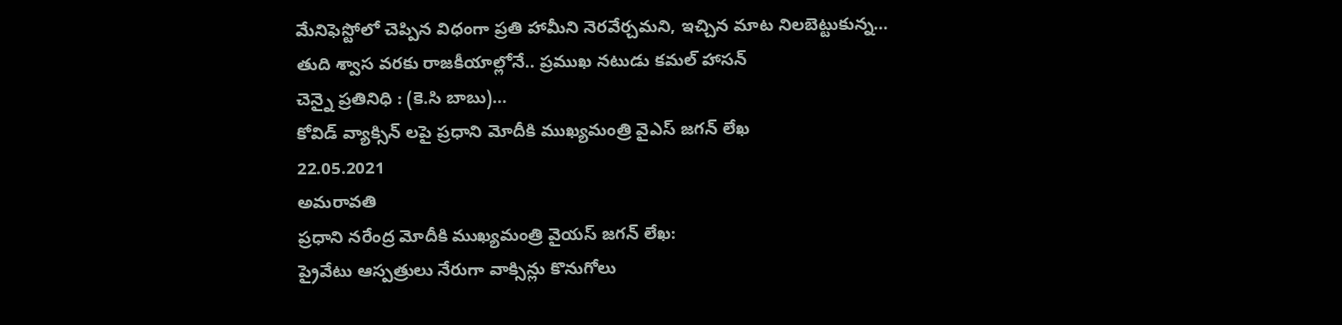మేనిఫెస్టోలో చెప్పిన విధంగా ప్రతి హామీని నెరవేర్చమని, ఇచ్చిన మాట నిలబెట్టుకున్న…
తుది శ్వాస వరకు రాజకీయాల్లోనే.. ప్రముఖ నటుడు కమల్ హాసన్
చెన్నై ప్రతినిధి : (కె.సి బాబు)…
కోవిడ్ వ్యాక్సిన్ లపై ప్రధాని మోదీకి ముఖ్యమంత్రి వైఎస్ జగన్ లేఖ
22.05.2021
అమరావతి
ప్రధాని నరేంద్ర మోదీకి ముఖ్యమంత్రి వైయస్ జగన్ లేఖ:
ప్రైవేటు ఆస్పత్రులు నేరుగా వాక్సిన్లు కొనుగోలు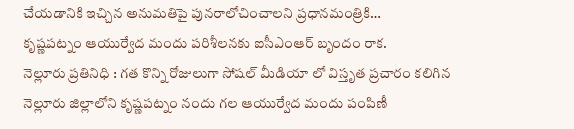చేయడానికి ఇచ్చిన అనుమతిపై పునరాలోచించాలని ప్రధానమంత్రికి…
కృష్ణపట్నం ఆయుర్వేద మందు పరిశీలనకు ఐసీఎంఆర్ బృందం రాక.
నెల్లూరు ప్రతినిధి : గత కొన్ని రోజులుగా సోషల్ మీడియా లో విస్తృత ప్రచారం కలిగిన నెల్లూరు జిల్లాలోని కృష్ణపట్నం నందు గల ఆయుర్వేద మందు పంపిణీ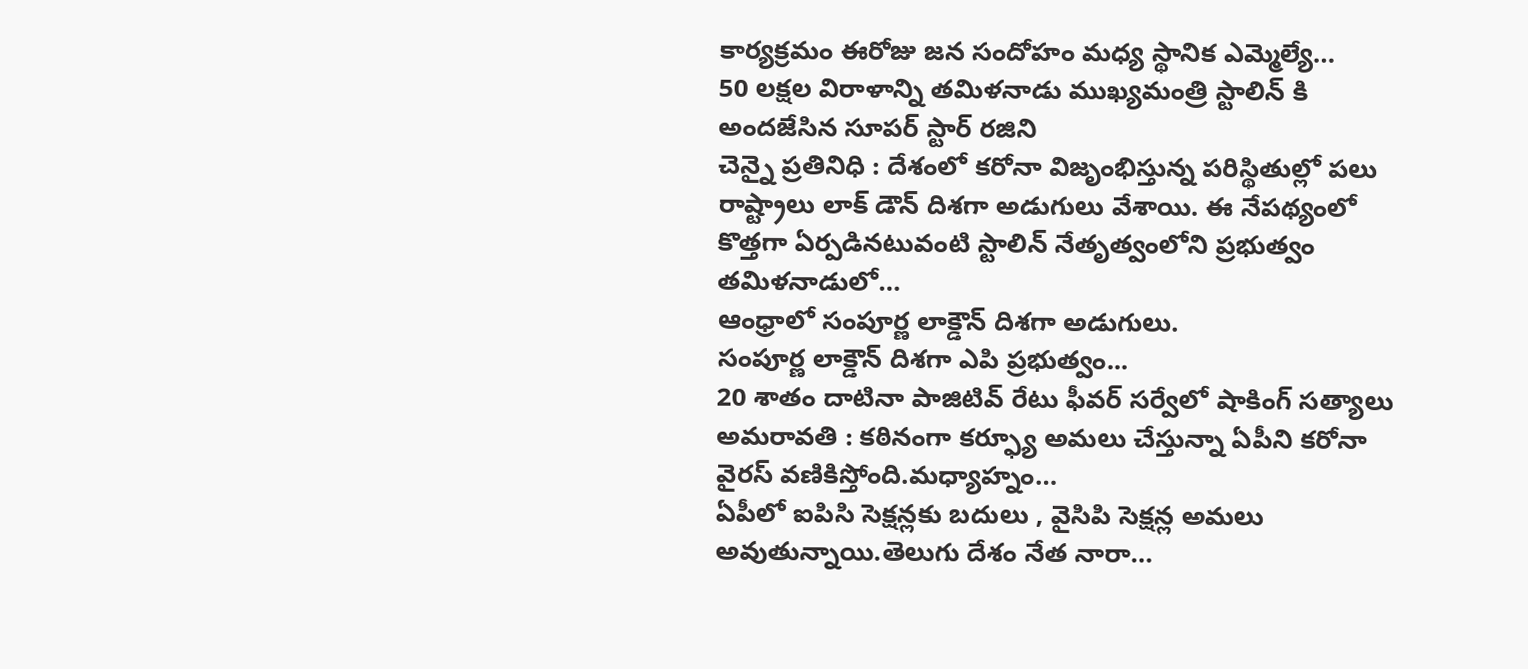కార్యక్రమం ఈరోజు జన సందోహం మధ్య స్థానిక ఎమ్మెల్యే…
50 లక్షల విరాళాన్ని తమిళనాడు ముఖ్యమంత్రి స్టాలిన్ కి అందజేసిన సూపర్ స్టార్ రజిని
చెన్నై ప్రతినిధి : దేశంలో కరోనా విజృంభిస్తున్న పరిస్థితుల్లో పలు రాష్ట్రాలు లాక్ డౌన్ దిశగా అడుగులు వేశాయి. ఈ నేపథ్యంలో కొత్తగా ఏర్పడినటువంటి స్టాలిన్ నేతృత్వంలోని ప్రభుత్వం తమిళనాడులో…
ఆంధ్రాలో సంపూర్ణ లాక్డౌన్ దిశగా అడుగులు.
సంపూర్ణ లాక్డౌన్ దిశగా ఎపి ప్రభుత్వం...
20 శాతం దాటినా పాజిటివ్ రేటు ఫీవర్ సర్వేలో షాకింగ్ సత్యాలు
అమరావతి : కఠినంగా కర్ఫ్యూ అమలు చేస్తున్నా ఏపీని కరోనా వైరస్ వణికిస్తోంది.మధ్యాహ్నం…
ఏపీలో ఐపిసి సెక్షన్లకు బదులు , వైసిపి సెక్షన్ల అమలు అవుతున్నాయి.తెలుగు దేశం నేత నారా…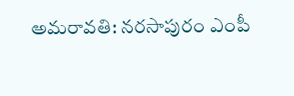అమరావతి: నరసాపురం ఎంపీ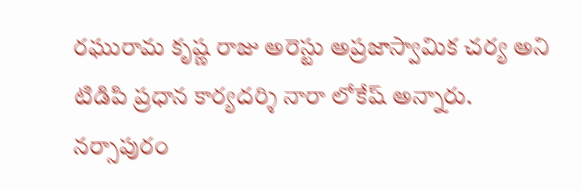రఘురామ కృష్ణ రాజు అరెస్టు అప్రజాస్వామిక చర్య అని టిడిపి ప్రధాన కార్యదర్శి నారా లోకేష్ అన్నారు.
నర్సాపురం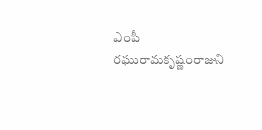ఎంపీ రఘురామకృష్ణంరాజుని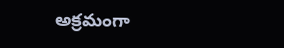అక్రమంగా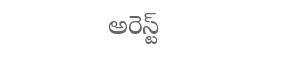అరెస్ట్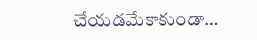చేయడమేకాకుండా…